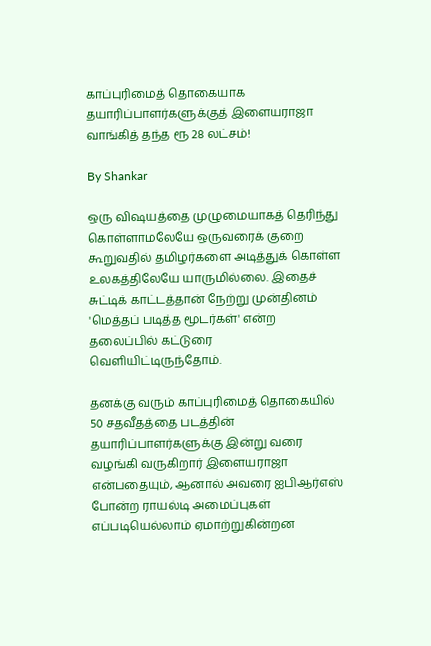காப்புரிமைத் தொகையாக தயாரிப்பாளர்களுக்குத் இளையராஜா வாங்கித் தந்த ரூ 28 லட்சம்!

By Shankar

ஒரு விஷயத்தை முழுமையாகத் தெரிந்து கொள்ளாமலேயே ஒருவரைக் குறை கூறுவதில் தமிழர்களை அடித்துக் கொள்ள உலகத்திலேயே யாருமில்லை. இதைச் சுட்டிக் காட்டத்தான் நேற்று முன்தினம் 'மெத்தப் படித்த மூடர்கள்' என்ற தலைப்பில் கட்டுரை வெளியிட்டிருந்தோம்.

தனக்கு வரும் காப்புரிமைத் தொகையில் 50 சதவீதத்தை படத்தின் தயாரிப்பாளர்களுக்கு இன்று வரை வழங்கி வருகிறார் இளையராஜா என்பதையும், ஆனால் அவரை ஐபிஆர்எஸ் போன்ற ராயல்டி அமைப்புகள் எப்படியெல்லாம் ஏமாற்றுகின்றன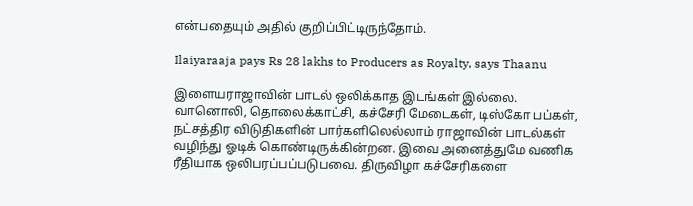என்பதையும் அதில் குறிப்பிட்டிருந்தோம்.

Ilaiyaraaja pays Rs 28 lakhs to Producers as Royalty, says Thaanu

இளையராஜாவின் பாடல் ஒலிக்காத இடங்கள் இல்லை. வானொலி, தொலைக்காட்சி, கச்சேரி மேடைகள், டிஸ்கோ பப்கள், நட்சத்திர விடுதிகளின் பார்களிலெல்லாம் ராஜாவின் பாடல்கள் வழிந்து ஓடிக் கொண்டிருக்கின்றன. இவை அனைத்துமே வணிக ரீதியாக ஒலிபரப்பப்படுபவை. திருவிழா கச்சேரிகளை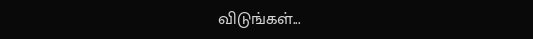விடுங்கள்...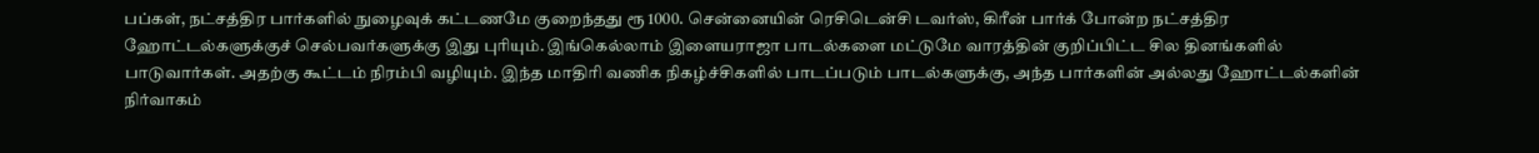பப்கள், நட்சத்திர பார்களில் நுழைவுக் கட்டணமே குறைந்தது ரூ 1000. சென்னையின் ரெசிடென்சி டவர்ஸ், கிரீன் பார்க் போன்ற நட்சத்திர ஹோட்டல்களுக்குச் செல்பவர்களுக்கு இது புரியும். இங்கெல்லாம் இளையராஜா பாடல்களை மட்டுமே வாரத்தின் குறிப்பிட்ட சில தினங்களில் பாடுவார்கள். அதற்கு கூட்டம் நிரம்பி வழியும். இந்த மாதிரி வணிக நிகழ்ச்சிகளில் பாடப்படும் பாடல்களுக்கு, அந்த பார்களின் அல்லது ஹோட்டல்களின் நிர்வாகம்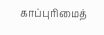காப்புரிமைத்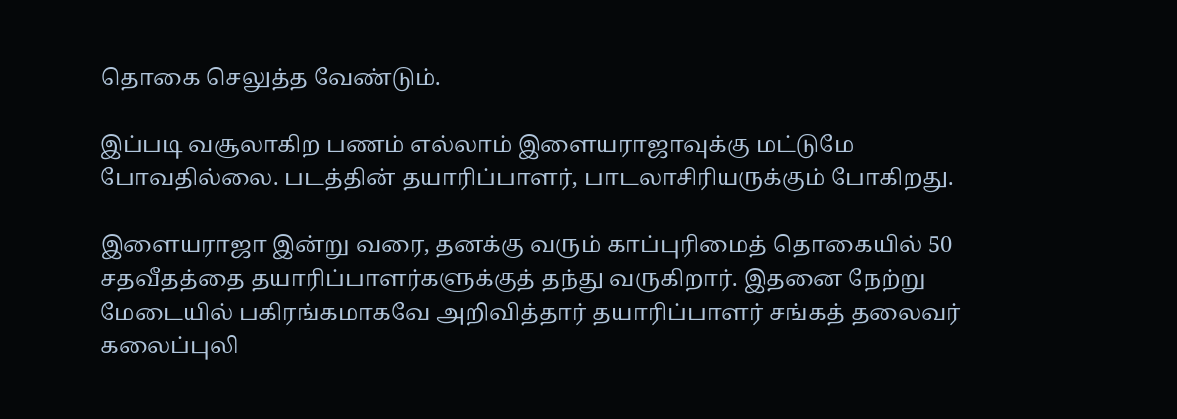தொகை செலுத்த வேண்டும்.

இப்படி வசூலாகிற பணம் எல்லாம் இளையராஜாவுக்கு மட்டுமே போவதில்லை. படத்தின் தயாரிப்பாளர், பாடலாசிரியருக்கும் போகிறது.

இளையராஜா இன்று வரை, தனக்கு வரும் காப்புரிமைத் தொகையில் 50 சதவீதத்தை தயாரிப்பாளர்களுக்குத் தந்து வருகிறார். இதனை நேற்று மேடையில் பகிரங்கமாகவே அறிவித்தார் தயாரிப்பாளர் சங்கத் தலைவர் கலைப்புலி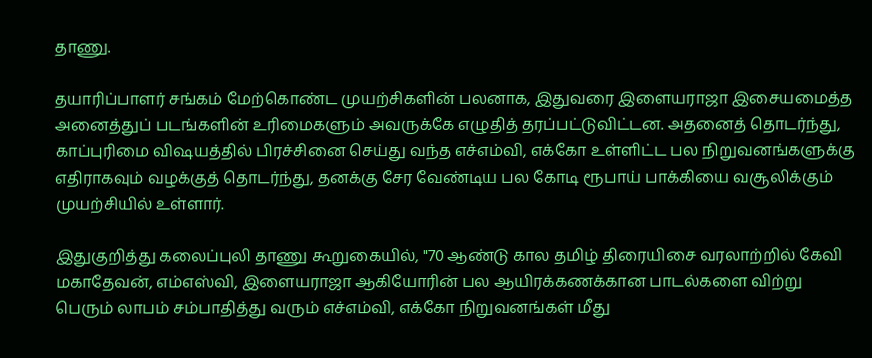தாணு.

தயாரிப்பாளர் சங்கம் மேற்கொண்ட முயற்சிகளின் பலனாக, இதுவரை இளையராஜா இசையமைத்த அனைத்துப் படங்களின் உரிமைகளும் அவருக்கே எழுதித் தரப்பட்டுவிட்டன. அதனைத் தொடர்ந்து, காப்புரிமை விஷயத்தில் பிரச்சினை செய்து வந்த எச்எம்வி, எக்கோ உள்ளிட்ட பல நிறுவனங்களுக்கு எதிராகவும் வழக்குத் தொடர்ந்து, தனக்கு சேர வேண்டிய பல கோடி ரூபாய் பாக்கியை வசூலிக்கும் முயற்சியில் உள்ளார்.

இதுகுறித்து கலைப்புலி தாணு கூறுகையில், "70 ஆண்டு கால தமிழ் திரையிசை வரலாற்றில் கேவி மகாதேவன், எம்எஸ்வி, இளையராஜா ஆகியோரின் பல ஆயிரக்கணக்கான பாடல்களை விற்று பெரும் லாபம் சம்பாதித்து வரும் எச்எம்வி, எக்கோ நிறுவனங்கள் மீது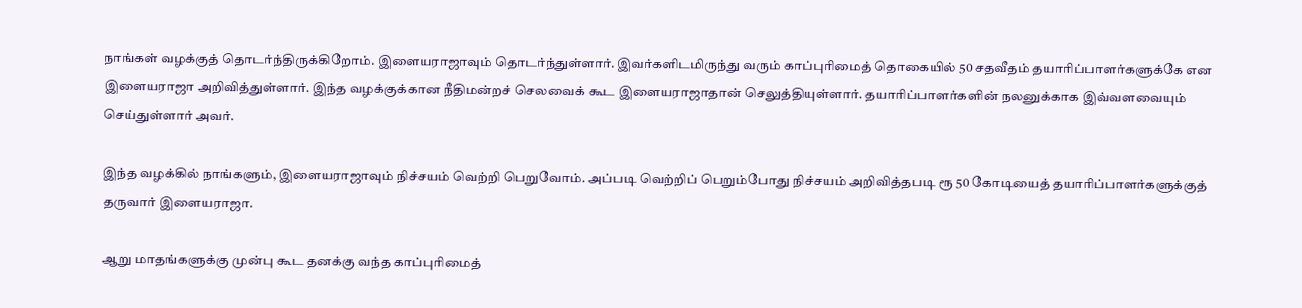நாங்கள் வழக்குத் தொடர்ந்திருக்கிறோம். இளையராஜாவும் தொடர்ந்துள்ளார். இவர்களிடமிருந்து வரும் காப்புரிமைத் தொகையில் 50 சதவீதம் தயாரிப்பாளர்களுக்கே என இளையராஜா அறிவித்துள்ளார். இந்த வழக்குக்கான நீதிமன்றச் செலவைக் கூட இளையராஜாதான் செலுத்தியுள்ளார். தயாரிப்பாளர்களின் நலனுக்காக இவ்வளவையும் செய்துள்ளார் அவர்.

இந்த வழக்கில் நாங்களும், இளையராஜாவும் நிச்சயம் வெற்றி பெறுவோம். அப்படி வெற்றிப் பெறும்போது நிச்சயம் அறிவித்தபடி ரூ 50 கோடியைத் தயாரிப்பாளர்களுக்குத் தருவார் இளையராஜா.

ஆறு மாதங்களுக்கு முன்பு கூட தனக்கு வந்த காப்புரிமைத்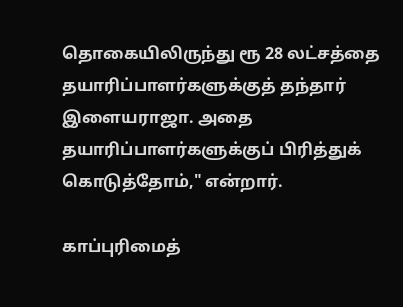தொகையிலிருந்து ரூ 28 லட்சத்தை தயாரிப்பாளர்களுக்குத் தந்தார் இளையராஜா. அதை தயாரிப்பாளர்களுக்குப் பிரித்துக் கொடுத்தோம்," என்றார்.

காப்புரிமைத்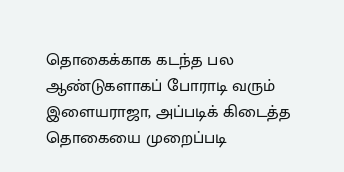தொகைக்காக கடந்த பல ஆண்டுகளாகப் போராடி வரும் இளையராஜா, அப்படிக் கிடைத்த தொகையை முறைப்படி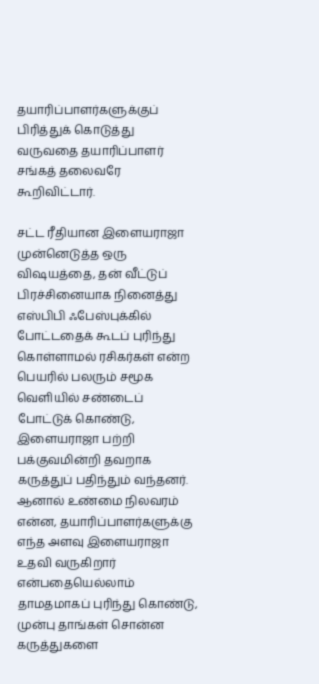தயாரிப்பாளர்களுக்குப் பிரித்துக் கொடுத்து வருவதை தயாரிப்பாளர் சங்கத் தலைவரே கூறிவிட்டார்.

சட்ட ரீதியான இளையராஜா முன்னெடுத்த ஒரு விஷயத்தை, தன் வீட்டுப் பிரச்சினையாக நினைத்து எஸ்பிபி ஃபேஸ்புக்கில் போட்டதைக் கூடப் புரிந்து கொள்ளாமல் ரசிகர்கள் என்ற பெயரில் பலரும் சமூக வெளியில் சண்டைப் போட்டுக் கொண்டு, இளையராஜா பற்றி பக்குவமின்றி தவறாக கருத்துப் பதிந்தும் வந்தனர். ஆனால் உண்மை நிலவரம் என்ன, தயாரிப்பாளர்களுக்கு எந்த அளவு இளையராஜா உதவி வருகிறார் என்பதையெல்லாம் தாமதமாகப் புரிந்து கொண்டு, முன்பு தாங்கள் சொன்ன கருத்துகளை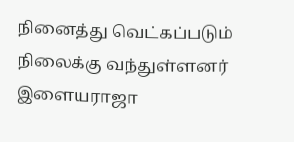நினைத்து வெட்கப்படும் நிலைக்கு வந்துள்ளனர் இளையராஜா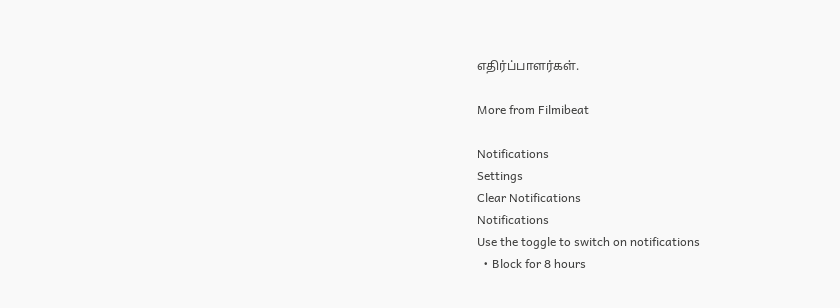எதிர்ப்பாளர்கள்.

More from Filmibeat

Notifications
Settings
Clear Notifications
Notifications
Use the toggle to switch on notifications
  • Block for 8 hours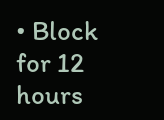• Block for 12 hours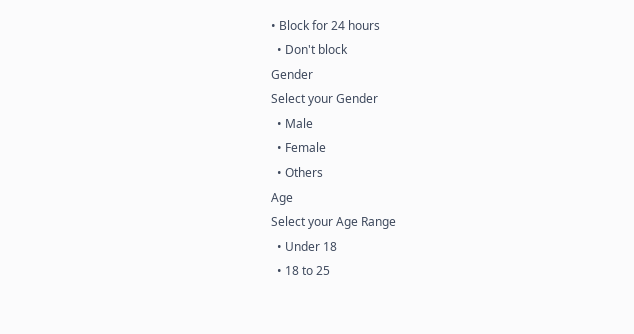• Block for 24 hours
  • Don't block
Gender
Select your Gender
  • Male
  • Female
  • Others
Age
Select your Age Range
  • Under 18
  • 18 to 25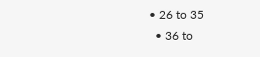• 26 to 35
  • 36 to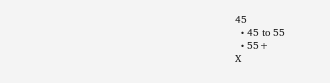45
  • 45 to 55
  • 55+
X